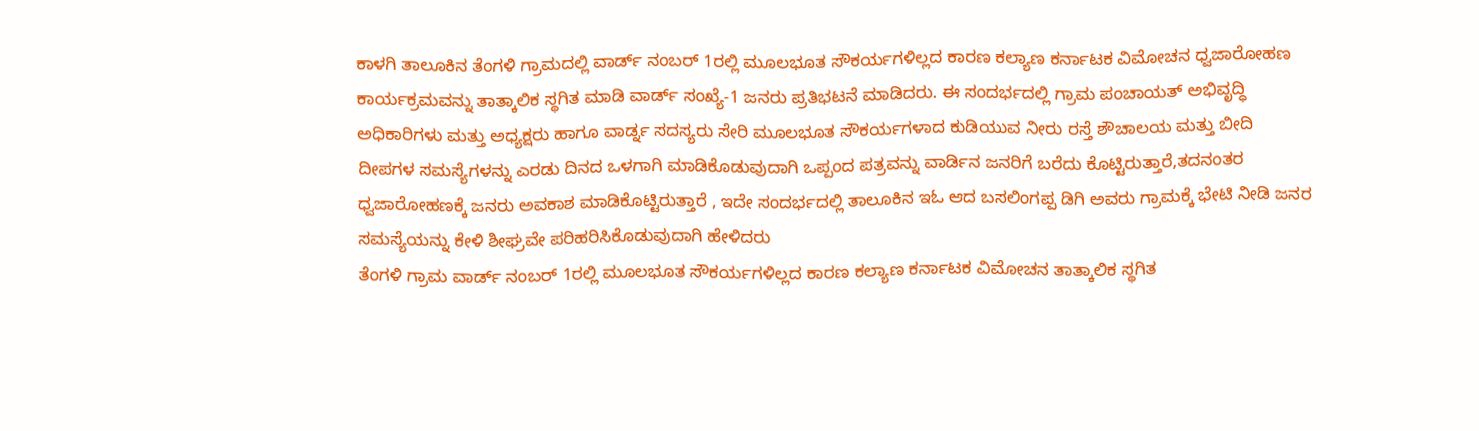ಕಾಳಗಿ ತಾಲೂಕಿನ ತೆಂಗಳಿ ಗ್ರಾಮದಲ್ಲಿ ವಾರ್ಡ್ ನಂಬರ್ 1ರಲ್ಲಿ ಮೂಲಭೂತ ಸೌಕರ್ಯಗಳಿಲ್ಲದ ಕಾರಣ ಕಲ್ಯಾಣ ಕರ್ನಾಟಕ ವಿಮೋಚನ ಧ್ವಜಾರೋಹಣ ಕಾರ್ಯಕ್ರಮವನ್ನು ತಾತ್ಕಾಲಿಕ ಸ್ಥಗಿತ ಮಾಡಿ ವಾರ್ಡ್ ಸಂಖ್ಯೆ-1 ಜನರು ಪ್ರತಿಭಟನೆ ಮಾಡಿದರು. ಈ ಸಂದರ್ಭದಲ್ಲಿ ಗ್ರಾಮ ಪಂಚಾಯತ್ ಅಭಿವೃದ್ಧಿ ಅಧಿಕಾರಿಗಳು ಮತ್ತು ಅಧ್ಯಕ್ಷರು ಹಾಗೂ ವಾರ್ಡ್ನ ಸದಸ್ಯರು ಸೇರಿ ಮೂಲಭೂತ ಸೌಕರ್ಯಗಳಾದ ಕುಡಿಯುವ ನೀರು ರಸ್ತೆ ಶೌಚಾಲಯ ಮತ್ತು ಬೀದಿ ದೀಪಗಳ ಸಮಸ್ಯೆಗಳನ್ನು ಎರಡು ದಿನದ ಒಳಗಾಗಿ ಮಾಡಿಕೊಡುವುದಾಗಿ ಒಪ್ಪಂದ ಪತ್ರವನ್ನು ವಾರ್ಡಿನ ಜನರಿಗೆ ಬರೆದು ಕೊಟ್ಟಿರುತ್ತಾರೆ,ತದನಂತರ ಧ್ವಜಾರೋಹಣಕ್ಕೆ ಜನರು ಅವಕಾಶ ಮಾಡಿಕೊಟ್ಟಿರುತ್ತಾರೆ , ಇದೇ ಸಂದರ್ಭದಲ್ಲಿ ತಾಲೂಕಿನ ಇಓ ಆದ ಬಸಲಿಂಗಪ್ಪ ಡಿಗಿ ಅವರು ಗ್ರಾಮಕ್ಕೆ ಭೇಟಿ ನೀಡಿ ಜನರ ಸಮಸ್ಯೆಯನ್ನು ಕೇಳಿ ಶೀಘ್ರವೇ ಪರಿಹರಿಸಿಕೊಡುವುದಾಗಿ ಹೇಳಿದರು
ತೆಂಗಳಿ ಗ್ರಾಮ ವಾರ್ಡ್ ನಂಬರ್ 1ರಲ್ಲಿ ಮೂಲಭೂತ ಸೌಕರ್ಯಗಳಿಲ್ಲದ ಕಾರಣ ಕಲ್ಯಾಣ ಕರ್ನಾಟಕ ವಿಮೋಚನ ತಾತ್ಕಾಲಿಕ ಸ್ಥಗಿತ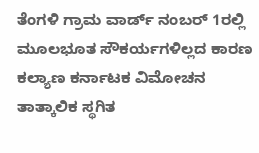ತೆಂಗಳಿ ಗ್ರಾಮ ವಾರ್ಡ್ ನಂಬರ್ 1ರಲ್ಲಿ ಮೂಲಭೂತ ಸೌಕರ್ಯಗಳಿಲ್ಲದ ಕಾರಣ ಕಲ್ಯಾಣ ಕರ್ನಾಟಕ ವಿಮೋಚನ ತಾತ್ಕಾಲಿಕ ಸ್ಥಗಿತ